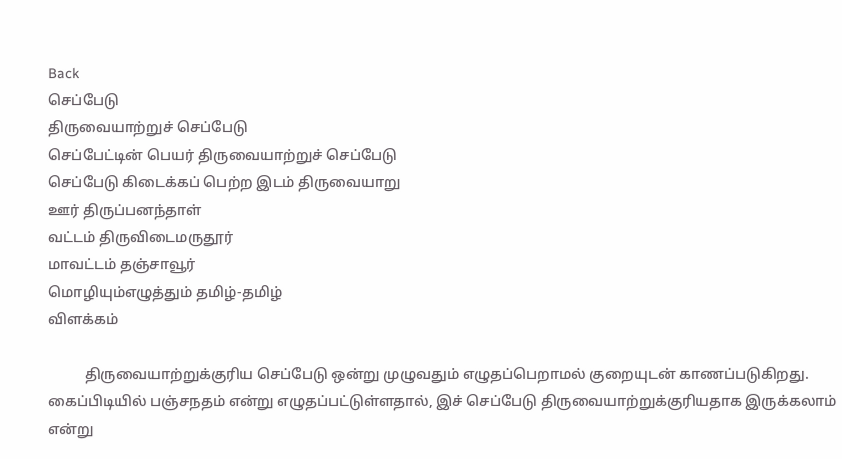Back
செப்பேடு
திருவையாற்றுச் செப்பேடு
செப்பேட்டின் பெயர் திருவையாற்றுச் செப்பேடு
செப்பேடு கிடைக்கப் பெற்ற இடம் திருவையாறு
ஊர் திருப்பனந்தாள்
வட்டம் திருவிடைமருதூர்
மாவட்டம் தஞ்சாவூர்
மொழியும்எழுத்தும் தமிழ்-தமிழ்
விளக்கம்

          திருவையாற்றுக்குரிய செப்பேடு ஒன்று முழுவதும் எழுதப்பெறாமல் குறையுடன் காணப்படுகிறது. கைப்பிடியில் பஞ்சநதம் என்று எழுதப்பட்டுள்ளதால், இச் செப்பேடு திருவையாற்றுக்குரியதாக இருக்கலாம் என்று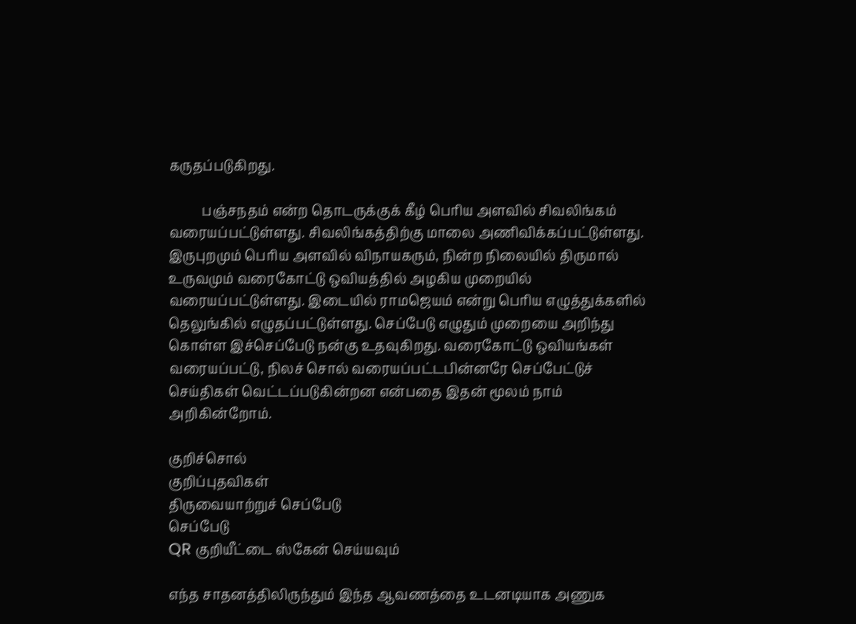கருதப்படுகிறது.

          பஞ்சநதம் என்ற தொடருக்குக் கீழ் பெரிய அளவில் சிவலிங்கம் வரையப்பட்டுள்ளது. சிவலிங்கத்திற்கு மாலை அணிவிக்கப்பட்டுள்ளது. இருபுறமும் பெரிய அளவில் விநாயகரும், நின்ற நிலையில் திருமால் உருவமும் வரைகோட்டு ஒவியத்தில் அழகிய முறையில் வரையப்பட்டுள்ளது. இடையில் ராமஜெயம் என்று பெரிய எழுத்துக்களில் தெலுங்கில் எழுதப்பட்டுள்ளது. செப்பேடு எழுதும் முறையை அறிந்து கொள்ள இச்செப்பேடு நன்கு உதவுகிறது. வரைகோட்டு ஒவியங்கள் வரையப்பட்டு, நிலச் சொல் வரையப்பட்டபின்னரே செப்பேட்டுச் செய்திகள் வெட்டப்படுகின்றன என்பதை இதன் மூலம் நாம் அறிகின்றோம்.

குறிச்சொல்
குறிப்புதவிகள்
திருவையாற்றுச் செப்பேடு
செப்பேடு
QR குறியீட்டை ஸ்கேன் செய்யவும்

எந்த சாதனத்திலிருந்தும் இந்த ஆவணத்தை உடனடியாக அணுக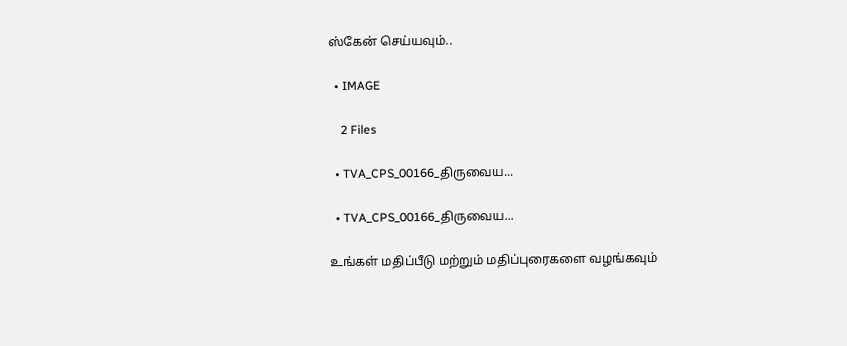ஸ்கேன் செய்யவும்..

  • IMAGE

    2 Files

  • TVA_CPS_00166_திருவைய...

  • TVA_CPS_00166_திருவைய...

உங்கள் மதிப்பீடு மற்றும் மதிப்புரைகளை வழங்கவும்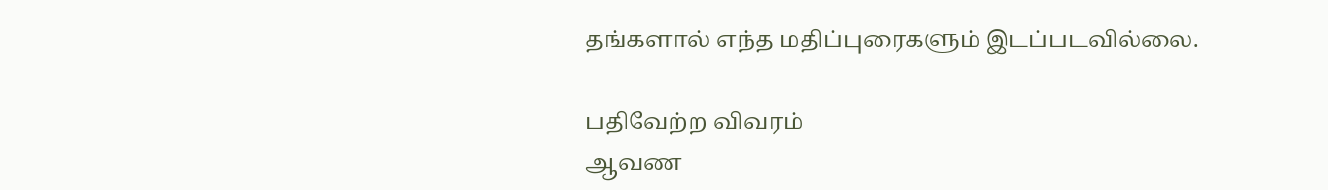தங்களால் எந்த மதிப்புரைகளும் இடப்படவில்லை.

பதிவேற்ற விவரம்
ஆவண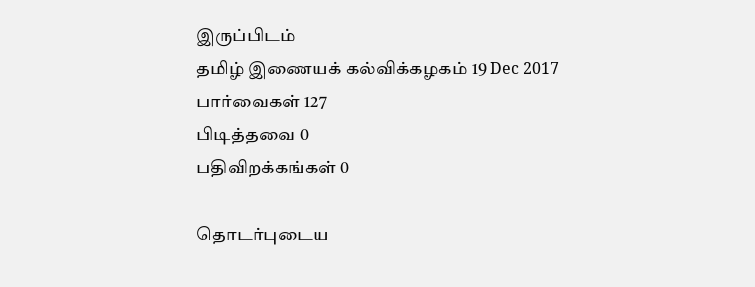இருப்பிடம்
தமிழ் இணையக் கல்விக்கழகம் 19 Dec 2017
பார்வைகள் 127
பிடித்தவை 0
பதிவிறக்கங்கள் 0

தொடர்புடைய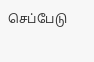செப்பேடு